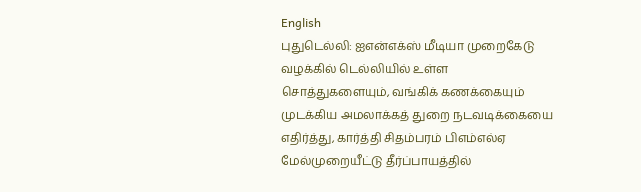English
புதுடெல்லி: ஐஎன்எக்ஸ் மீடியா முறைகேடு வழக்கில் டெல்லியில் உள்ள சொத்துகளையும், வங்கிக் கணக்கையும் முடக்கிய அமலாக்கத் துறை நடவடிக்கையை எதிர்த்து, கார்த்தி சிதம்பரம் பிஎம்எல்ஏ மேல்முறையீட்டு தீர்ப்பாயத்தில்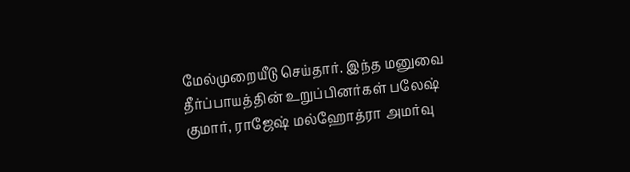மேல்முறையீடு செய்தார். இந்த மனுவை தீர்ப்பாயத்தின் உறுப்பினர்கள் பலேஷ் குமார், ராஜேஷ் மல்ஹோத்ரா அமர்வு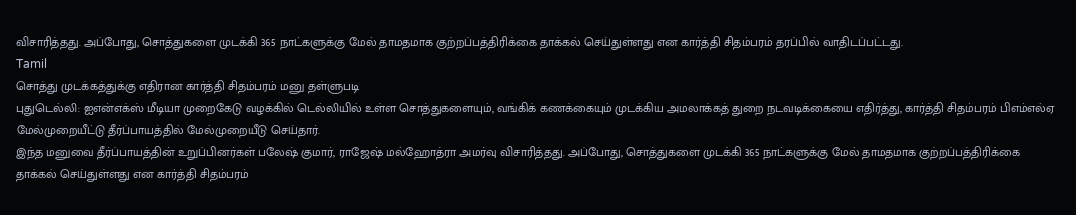விசாரித்தது. அப்போது, சொத்துகளை முடக்கி 365 நாட்களுக்கு மேல் தாமதமாக குற்றப்பத்திரிக்கை தாக்கல் செய்துள்ளது என கார்த்தி சிதம்பரம் தரப்பில் வாதிடப்பட்டது.
Tamil
சொத்து முடக்கத்துக்கு எதிரான கார்த்தி சிதம்பரம் மனு தள்ளுபடி
புதுடெல்லி: ஐஎன்எக்ஸ் மீடியா முறைகேடு வழக்கில் டெல்லியில் உள்ள சொத்துகளையும், வங்கிக் கணக்கையும் முடக்கிய அமலாக்கத் துறை நடவடிக்கையை எதிர்த்து, கார்த்தி சிதம்பரம் பிஎம்எல்ஏ மேல்முறையீட்டு தீர்ப்பாயத்தில் மேல்முறையீடு செய்தார்.
இந்த மனுவை தீர்ப்பாயத்தின் உறுப்பினர்கள் பலேஷ் குமார், ராஜேஷ் மல்ஹோத்ரா அமர்வு விசாரித்தது. அப்போது, சொத்துகளை முடக்கி 365 நாட்களுக்கு மேல் தாமதமாக குற்றப்பத்திரிக்கை தாக்கல் செய்துள்ளது என கார்த்தி சிதம்பரம்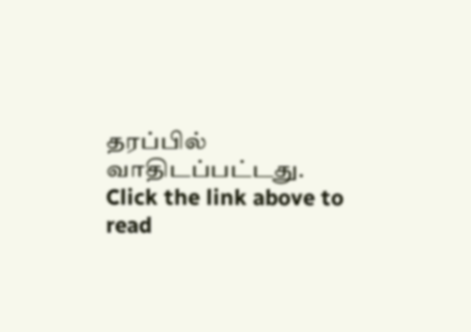தரப்பில் வாதிடப்பட்டது.
Click the link above to read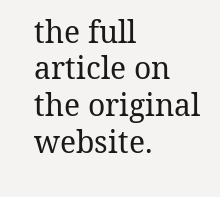the full article on the original website.